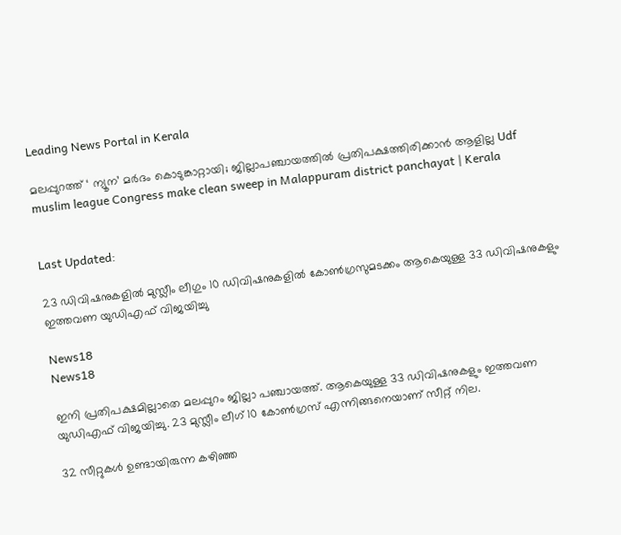Leading News Portal in Kerala

മലപ്പുറത്ത് ‘ ന്യൂന’ മർദം കൊടുങ്കാറ്റായി; ജില്ലാപഞ്ചായത്തിൽ പ്രതിപക്ഷത്തിരിക്കാൻ ആളില്ല Udf muslim league Congress make clean sweep in Malappuram district panchayat | Kerala


Last Updated:

23 ഡിവിഷനുകളിൽ മുസ്ലീം ലീഗും 10 ഡിവിഷനുകളിൽ കോൺഗ്രസുമടക്കം ആകെയുള്ള 33 ഡിവിഷനുകളും ഇത്തവണ യുഡിഎഫ് വിജയിച്ചു

News18
News18

ഇനി പ്രതിപക്ഷമില്ലാതെ മലപ്പുറം ജില്ലാ പഞ്ചായത്ത്. ആകെയുള്ള 33 ഡിവിഷനുകളും ഇത്തവണ യുഡിഎഫ് വിജയിച്ചു. 23 മുസ്ലീം ലീഗ് 10 കോൺഗ്രസ് എന്നിങ്ങനെയാണ് സീറ്റ് നില.

32 സീറ്റുകൾ ഉണ്ടായിരുന്ന കഴിഞ്ഞ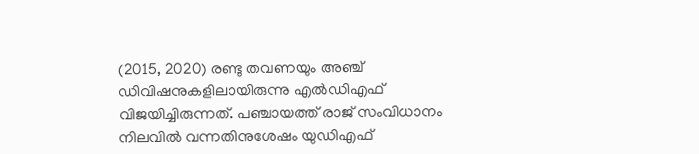(2015, 2020) രണ്ടു തവണയും അഞ്ച് ഡിവിഷനുകളിലായിരുന്നു എൽഡിഎഫ് വിജയിച്ചിരുന്നത്. പഞ്ചായത്ത് രാജ് സംവിധാനം നിലവിൽ വന്നതിനുശേഷം യുഡിഎഫ്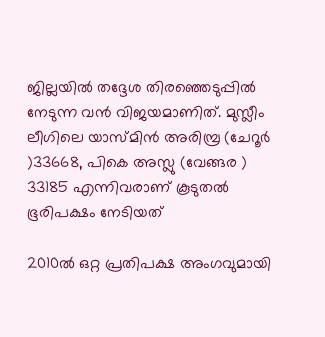ജില്ലയിൽ തദ്ദേശ തിരഞ്ഞെടുപ്പിൽ നേടുന്ന വൻ വിജയമാണിത്. മുസ്ലീം ലീഗിലെ യാസ്മിൻ അരിമ്പ്ര (ചേറൂർ )33668, പികെ അസ്ലു (വേങ്ങര ) 33185 എന്നിവരാണ് കൂടുതൽ ഭൂരിപക്ഷം നേടിയത്

2010ൽ ഒറ്റ പ്രതിപക്ഷ അംഗവുമായി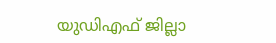യുഡിഎഫ് ജില്ലാ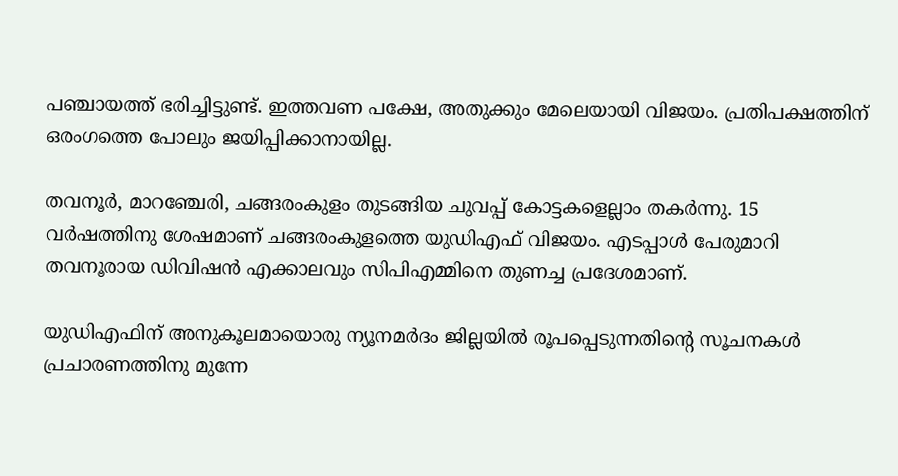പഞ്ചായത്ത് ഭരിച്ചിട്ടുണ്ട്. ഇത്തവണ പക്ഷേ, അതുക്കും മേലെയായി വിജയം. പ്രതിപക്ഷത്തിന് ഒരംഗത്തെ പോലും ജയിപ്പിക്കാനായില്ല.

തവനൂർ, മാറഞ്ചേരി, ചങ്ങരംകുളം തുടങ്ങിയ ചുവപ്പ് കോട്ടകളെല്ലാം തകർന്നു. 15 വർഷത്തിനു ശേഷമാണ് ചങ്ങരംകുളത്തെ യുഡിഎഫ് വിജയം. എടപ്പാൾ പേരുമാറി തവനൂരായ ഡിവിഷൻ എക്കാലവും സിപിഎമ്മിനെ തുണച്ച പ്രദേശമാണ്.

യുഡിഎഫിന് അനുകൂലമായൊരു ന്യൂനമർദം ജില്ലയിൽ രൂപപ്പെടുന്നതിന്റെ സൂചനകൾ പ്രചാരണത്തിനു മുന്നേ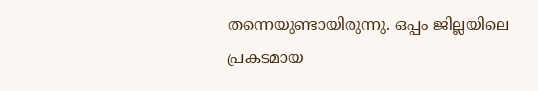തന്നെയുണ്ടായിരുന്നു. ഒപ്പം ജില്ലയിലെ പ്രകടമായ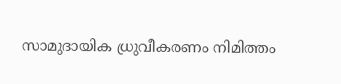സാമുദായിക ധ്രുവീകരണം നിമിത്തം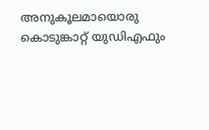അനുകൂലമായൊരു കൊടുങ്കാറ്റ് യുഡിഎഫും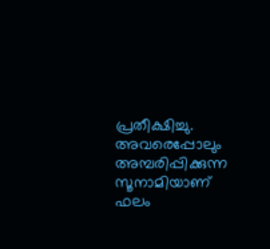പ്രതീക്ഷിച്ചു. അവരെപ്പോലും അമ്പരിപ്പിക്കുന്ന സൂനാമിയാണ് ഫലം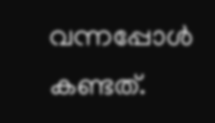വന്നപ്പോൾ കണ്ടത്.